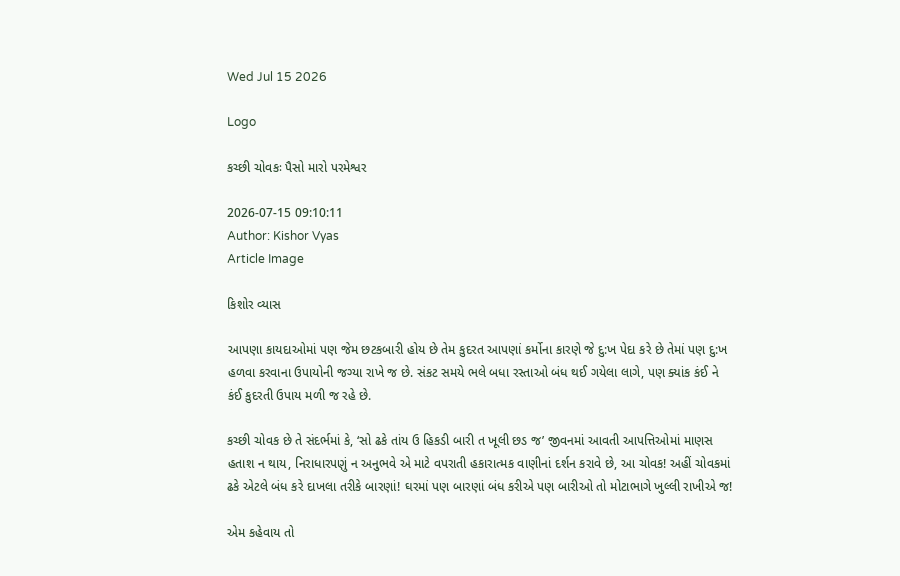Wed Jul 15 2026

Logo

કચ્છી ચોવકઃ પૈસો મારો પરમેશ્વર

2026-07-15 09:10:11
Author: Kishor Vyas
Article Image

કિશોર વ્યાસ

આપણા કાયદાઓમાં પણ જેમ છટકબારી હોય છે તેમ કુદરત આપણાં કર્મોના કારણે જે દુ:ખ પેદા કરે છે તેમાં પણ દુ:ખ હળવા કરવાના ઉપાયોની જગ્યા રાખે જ છે. સંકટ સમયે ભલે બધા રસ્તાઓ બંધ થઈ ગયેલા લાગે, પણ ક્યાંક કંઈ ને કંઈ કુદરતી ઉપાય મળી જ રહે છે.

કચ્છી ચોવક છે તે સંદર્ભમાં કે, ‘સો ઢકે તાંય ઉ હિકડી બારી ત ખૂલી છડ જ’ જીવનમાં આવતી આપત્તિઓમાં માણસ હતાશ ન થાય, નિરાધારપણું ન અનુભવે એ માટે વપરાતી હકારાત્મક વાણીનાં દર્શન કરાવે છે, આ ચોવક! અહીં ચોવકમાં ઢકે એટલે બંધ કરે દાખલા તરીકે બારણાં! ઘરમાં પણ બારણાં બંધ કરીએ પણ બારીઓ તો મોટાભાગે ખુલ્લી રાખીએ જ!

એમ કહેવાય તો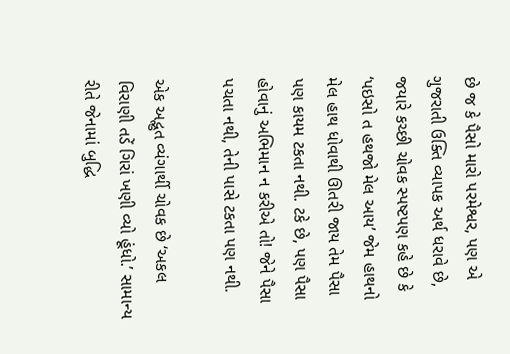છે જ કે પૈસો મારો પરમેશ્વર, પણ એ ગુજરાતી ઉક્તિ વ્યાપક અર્થ ધરાવે છે, જયારે કચ્છી ચોવક સ્પષ્ટપણ કહે છે કે ‘પઇસો ત હથજો મેલ આય’ જેમ હાથનો મેલ હાથ ધોવાથી ઊતરી જાય તેમ પૈસા પણ કાયમ ટકતા નથી. ટકે છે, પણ પૈસા હોવાનું અભિમાન ન કરીએ તો! જેને પૈસા પચતા નથી, તેની પાસે ટકતા પણ નથી.

એક અદ્ભુત વ્યંગાર્થી ચોવક છે ‘અકલ વિરાણી તડેં ગિરાં ખણી વ્યો હૂંધો.’ સામાન્ય રીતે જેનામાં બુદ્ધિ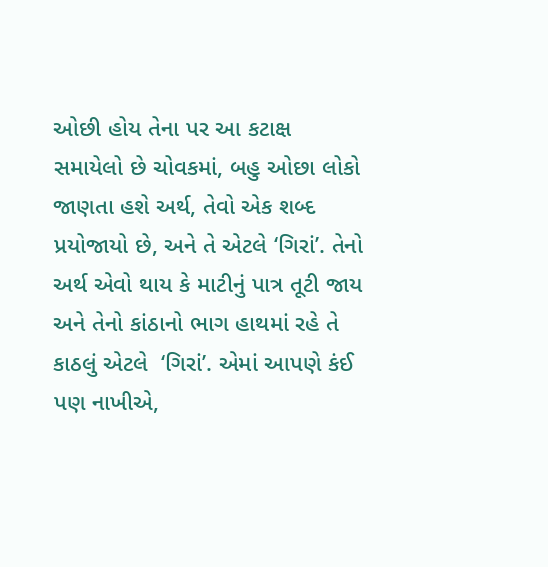ઓછી હોય તેના પર આ કટાક્ષ સમાયેલો છે ચોવકમાં, બહુ ઓછા લોકો જાણતા હશે અર્થ, તેવો એક શબ્દ પ્રયોજાયો છે, અને તે એટલે ‘ગિરાં’. તેનો અર્થ એવો થાય કે માટીનું પાત્ર તૂટી જાય અને તેનો કાંઠાનો ભાગ હાથમાં રહે તે કાઠલું એટલે  ‘ગિરાં’. એમાં આપણે કંઈ પણ નાખીએ,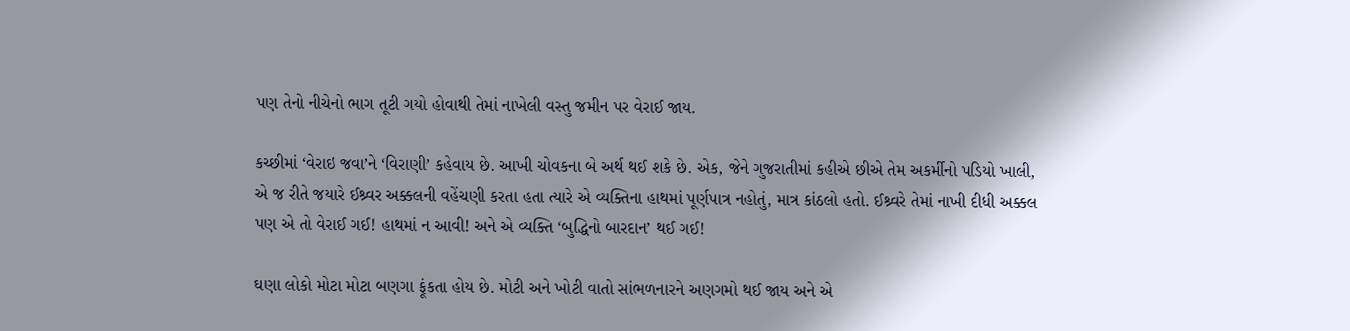પણ તેનો નીચેનો ભાગ તૂટી ગયો હોવાથી તેમાં નાખેલી વસ્તુ જમીન પર વેરાઈ જાય.

કચ્છીમાં ‘વેરાઇ જવા’ને ‘વિરાણી’ કહેવાય છે. આખી ચોવકના બે અર્થ થઈ શકે છે. એક, જેને ગુજરાતીમાં કહીએ છીએ તેમ અકર્મીનો પડિયો ખાલી, એ જ રીતે જયારે ઈશ્ર્વર અક્કલની વહેંચણી કરતા હતા ત્યારે એ વ્યક્તિના હાથમાં પૂર્ણપાત્ર નહોતું, માત્ર કાંઠલો હતો. ઈશ્ર્વરે તેમાં નાખી દીધી અક્કલ પણ એ તો વેરાઈ ગઈ! હાથમાં ન આવી! અને એ વ્યક્તિ ‘બુદ્ધિનો બારદાન’ થઈ ગઈ!

ઘણા લોકો મોટા મોટા બણગા ફૂંકતા હોય છે. મોટી અને ખોટી વાતો સાંભળનારને અણગમો થઈ જાય અને એ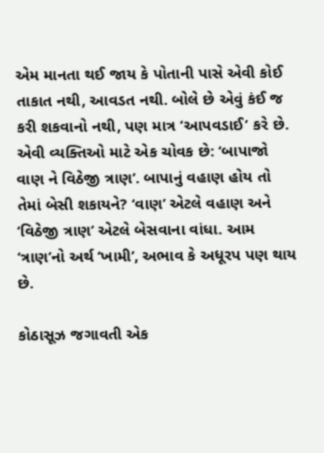એમ માનતા થઈ જાય કે પોતાની પાસે એવી કોઈ તાકાત નથી, આવડત નથી. બોલે છે એવું કંઈ જ કરી શકવાનો નથી, પણ માત્ર ‘આપવડાઈ’ કરે છે. એવી વ્યક્તિઓ માટે એક ચોવક છે: ‘બાપાજો વાણ ને વિઠેજી ત્રાણ’. બાપાનું વહાણ હોય તો તેમાં બેસી શકાયને? ‘વાણ’ એટલે વહાણ અને ‘વિઠેજી ત્રાણ’ એટલે બેસવાના વાંધા. આમ ‘ત્રાણ’નો અર્થ ‘ખામી’, અભાવ કે અધૂરપ પણ થાય છે.

કોઠાસૂઝ જગાવતી એક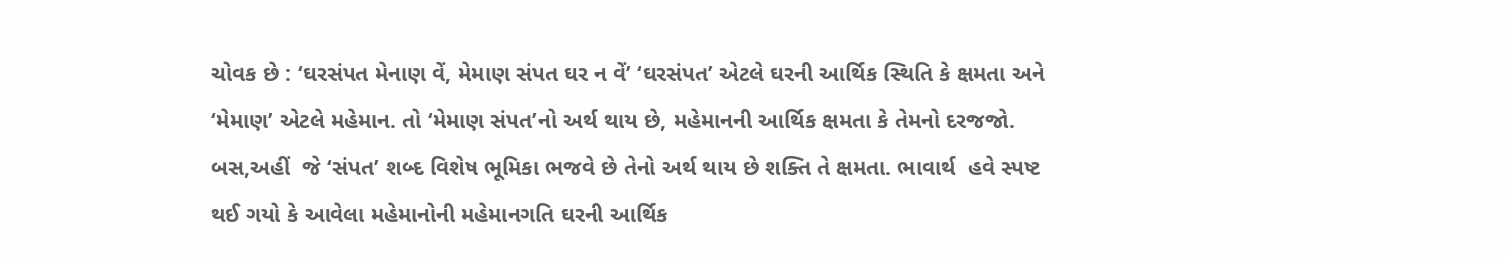ચોવક છે : ‘ઘરસંપત મેનાણ વેં, મેમાણ સંપત ઘર ન વેં’ ‘ઘરસંપત’ એટલે ઘરની આર્થિક સ્થિતિ કે ક્ષમતા અને ‘મેમાણ’ એટલે મહેમાન. તો ‘મેમાણ સંપત’નો અર્થ થાય છે, મહેમાનની આર્થિક ક્ષમતા કે તેમનો દરજજો. બસ,અહીં  જે ‘સંપત’ શબ્દ વિશેષ ભૂમિકા ભજવે છે તેનો અર્થ થાય છે શક્તિ તે ક્ષમતા. ભાવાર્થ  હવે સ્પષ્ટ થઈ ગયો કે આવેલા મહેમાનોની મહેમાનગતિ ઘરની આર્થિક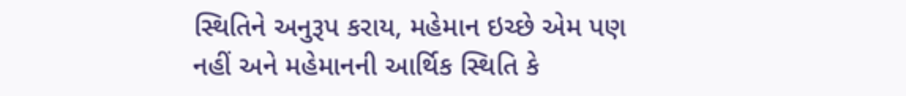સ્થિતિને અનુરૂપ કરાય, મહેમાન ઇચ્છે એમ પણ નહીં અને મહેમાનની આર્થિક સ્થિતિ કે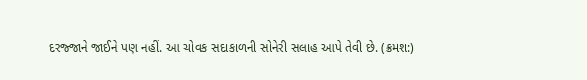દરજ્જાને જાઈને પણ નહીં. આ ચોવક સદાકાળની સોનેરી સલાહ આપે તેવી છે. (ક્રમશ:)